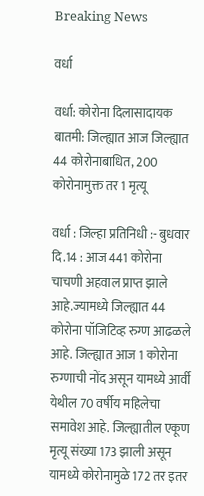Breaking News

वर्धा

वर्धा: कोरोना दिलासादायक बातमी: जिल्ह्यात आज जिल्ह्यात 44 कोरोनाबाधित, 200 कोरोनामुक्त तर 1 मृत्यू

वर्धा : जिल्हा प्रतिनिधी :- बुधवार दि.14 : आज 441 कोरोना चाचणी अहवाल प्राप्त झाले आहे.ज्यामध्ये जिल्ह्यात 44 कोरोना पॉजिटिव्ह रुग्ण आढळले आहे. जिल्ह्यात आज 1 कोरोना रुग्णाची नोंद असून यामध्ये आर्वी येथील 70 वर्षीय महिलेचा समावेश आहे. जिल्ह्यातील एकूण मृत्यू संख्या 173 झाली असून यामध्ये कोरोनामुळे 172 तर इतर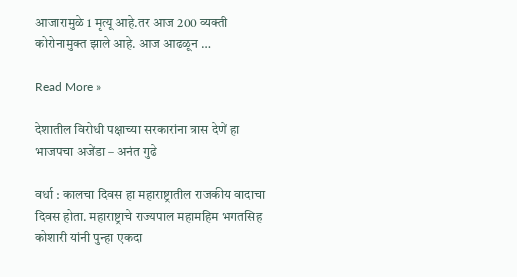आजारामुळे 1 मृत्यू आहे.तर आज 200 व्यक्ती कोरोनामुक्त झाले आहे. आज आढळून …

Read More »

देशातील विरोधी पक्षाच्या सरकारांना त्रास देणें हा भाजपचा अजेंडा – अनंत गुढे

वर्धा : कालचा दिवस हा महाराष्ट्रातील राजकीय वादाचा दिवस होता. महाराष्ट्राचे राज्यपाल महामहिम भगतसिह कोशारी यांनी पुन्हा एकदा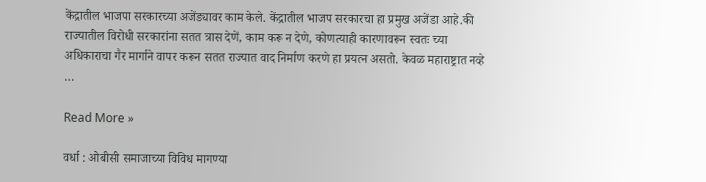केंद्रातील भाजपा सरकारच्या अजेंड्यावर काम केले. केंद्रातील भाजप सरकारचा हा प्रमुख अजेंडा आहे.की राज्यातील विरोधी सरकारांना सतत त्रास देणें, काम करू न देणे, कोणत्याही कारणावरून स्वतः च्या अधिकाराचा गैर मार्गाने वापर करून सतत राज्यात वाद निर्माण करणे हा प्रयत्न असतो. केवळ महाराष्ट्रात नव्हे …

Read More »

वर्धा : ओबीसी समाजाच्या विविध मागण्या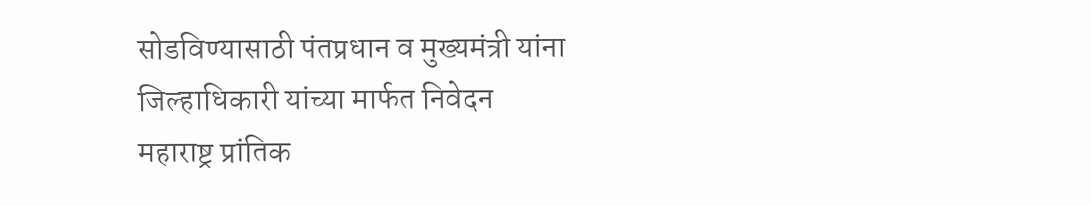सोडविण्यासाठी पंतप्रधान व मुख्यमंत्री यांना जिल्हाधिकारी यांच्या मार्फत निवेदन महाराष्ट्र प्रांतिक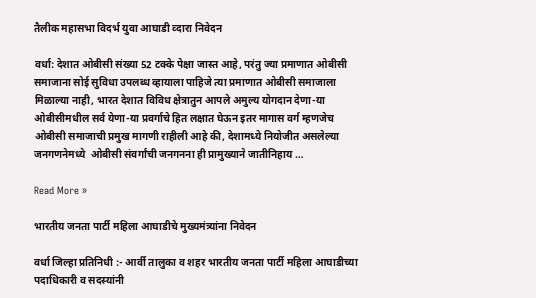तैलीक महासभा विदर्भ युवा आघाडी व्दारा निवेदन

वर्धा: देशात ओबीसी संख्या 52 टक्के पेक्षा जास्त आहे, परंतु ज्या प्रमाणात ओबीसी समाजाना सोई सुविधा उपलब्ध व्हायाला पाहिजे त्या प्रमाणात ओबीसी समाजाला मिळाल्या नाही, भारत देशात विविध क्षेत्रातुन आपले अमुल्य योगदान देणा-या ओबीसीमधील सर्व येणा-या प्रवर्गाचे हित लक्षात घेऊन इतर मागास वर्ग म्हणजेच ओबीसी समाजाची प्रमुख मागणी राहीली आहे की, देशामध्ये नियोजीत असलेल्या जनगणनेमध्ये  ओबीसी संवर्गांची जनगनना ही प्रामुख्याने जातीनिहाय …

Read More »

भारतीय जनता पार्टी महिला आघाडीचे मुख्यमंत्र्यांना निवेदन

वर्धा जिल्हा प्रतिनिधी :- आर्वी तालुका व शहर भारतीय जनता पार्टी महिला आघाडीच्या पदाधिकारी व सदस्यांनी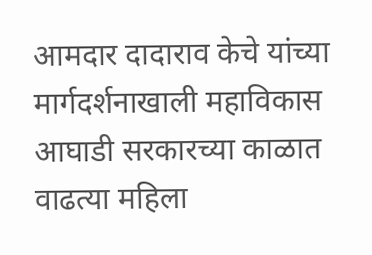आमदार दादाराव केचे यांच्या मार्गदर्शनाखाली महाविकास आघाडी सरकारच्या काळात वाढत्या महिला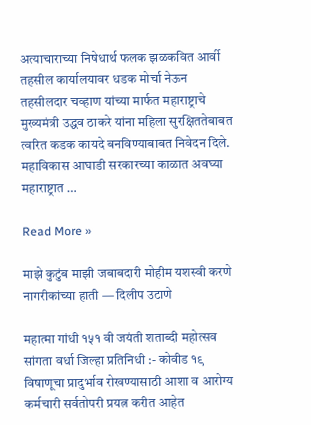अत्याचाराच्या निषेधार्थ फलक झळकवित आर्वी  तहसील कार्यालयावर धडक मोर्चा नेऊन तहसीलदार चव्हाण यांच्या मार्फत महाराष्ट्राचे मुख्यमंत्री उद्धव ठाकरे यांना महिला सुरक्षिततेबाबत त्वरित कडक कायदे बनविण्याबाबत निवेदन दिले. महाविकास आघाडी सरकारच्या काळात अवघ्या महाराष्ट्रात …

Read More »

माझे कुटुंब माझी जबाबदारी मोहीम यशस्वी करणे नागरीकांच्या हाती — दिलीप उटाणे

महात्मा गांधी १५१ वी जयंती शताब्दी महोत्सव सांगता वर्धा जिल्हा प्रतिनिधी :- कोवीड १९ विषाणूचा प्रादुर्भाव रोखण्यासाठी आशा व आरोग्य कर्मचारी सर्वतोपरी प्रयत्न करीत आहेत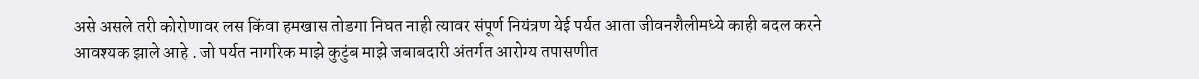असे असले तरी कोरोणावर लस किंवा हमखास तोडगा निघत नाही त्यावर संपूर्ण नियंत्रण येई पर्यत आता जीवनशैलीमध्ये काही बदल करने आवश्यक झाले आहे . जो पर्यत नागरिक माझे कुटुंब माझे जबाबदारी अंतर्गत आरोग्य तपासणीत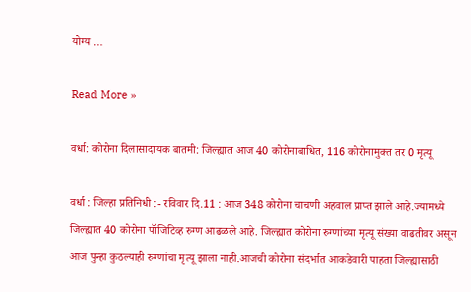योग्य …

Read More »

वर्धा: कोरोना दिलासादायक बातमी: जिल्ह्यात आज 40 कोरोनाबाधित, 116 कोरोनामुक्त तर 0 मृत्यू

वर्धा : जिल्हा प्रतिनिधी :- रविवार दि.11 : आज 348 कोरोना चाचणी अहवाल प्राप्त झाले आहे.ज्यामध्ये जिल्ह्यात 40 कोरोना पॉजिटिव्ह रुग्ण आढळले आहे. जिल्ह्यात कोरोना रुग्णांच्या मृत्यू संख्या वाढतीवर असून आज पुन्हा कुठल्याही रुग्णांचा मृत्यू झाला नाही.आजची कोरोना संदर्भात आकडेवारी पाहता जिल्ह्यासाठी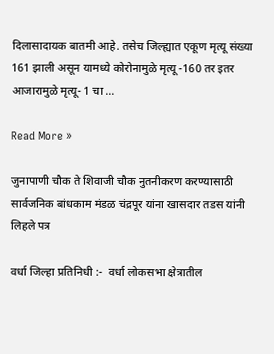दिलासादायक बातमी आहे. तसेच जिल्ह्यात एकूण मृत्यू संख्या 161 झाली असून यामध्ये कोरोनामुळे मृत्यू -160 तर इतर आजारामुळे मृत्यू- 1 चा …

Read More »

जुनापाणी चौक ते शिवाजी चौक नुतनीकरण करण्यासाठी सार्वजनिक बांधकाम मंडळ चंद्रपूर यांना खासदार तडस यांनी लिहले पत्र

वर्धा जिल्हा प्रतिनिधी :-  वर्धा लोकसभा क्षेत्रातील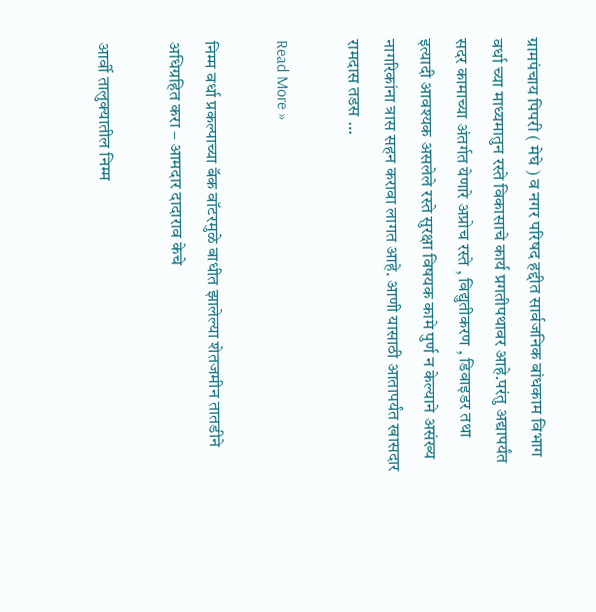ग्रामपंचाय पिपरी ( मेघे ) व नगर परिषद हद्दीत सार्वजनिक बांधकाम विभाग वर्धा च्या माध्यमातुन रस्ते विकासाचे कार्य प्रगतीपथावर आहे.परंतु अद्यापर्यंत सदर कामाच्या अंतर्गत येणारे अप्रोच रस्ते , विद्युतीकरण , डिवाइडर तथा इत्यादी आवश्यक असलेले रस्ते सुरक्षा विषयक कामे पुर्ण न केल्याने असंख्य नागरिकांना त्रास सहन करावा लागत आहे. आणी यासाठी आतापर्यंत खासदार रामदास तडस …

Read More »

निम्म वर्धा प्रकल्पाच्या बॅक वॉटरमुळे बाधीत झालेल्या शेतजमीन तातडीने अधिग्रहित करा – आमदार दादाराव केचे

आर्वी तालुक्यातील निम्म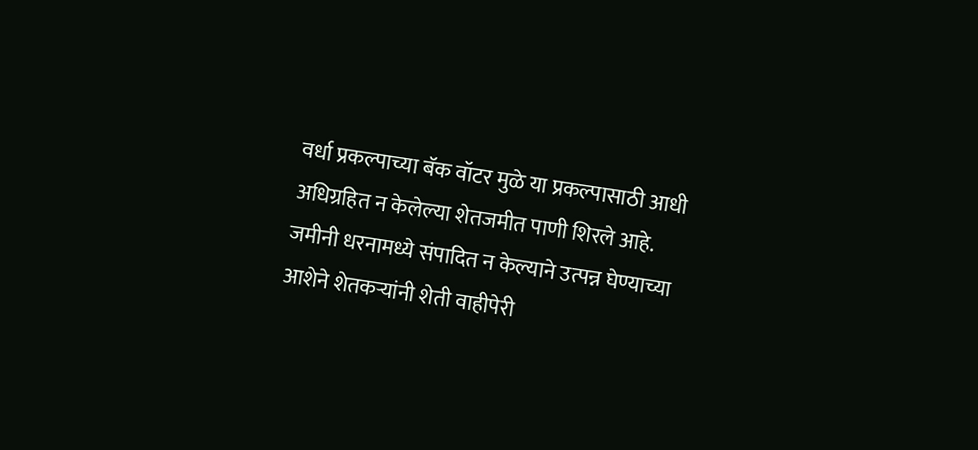वर्धा प्रकल्पाच्या बॅक वॉटर मुळे या प्रकल्पासाठी आधी अधिग्रहित न केलेल्या शेतजमीत पाणी शिरले आहे. जमीनी धरनामध्ये संपादित न केल्याने उत्पन्न घेण्याच्या आशेने शेतकऱ्यांनी शेती वाहीपेरी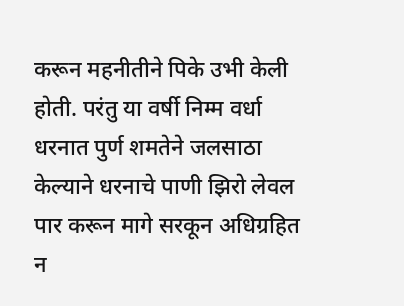करून महनीतीने पिके उभी केली होती. परंतु या वर्षी निम्म वर्धा धरनात पुर्ण शमतेने जलसाठा केल्याने धरनाचे पाणी झिरो लेवल पार करून मागे सरकून अधिग्रहित न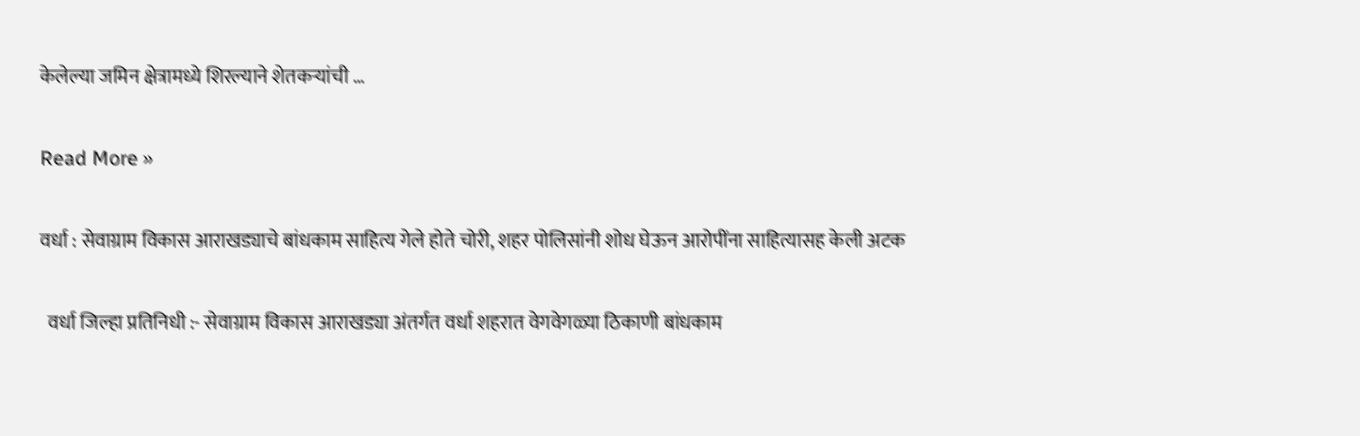केलेल्या जमिन क्षेत्रामध्ये शिरल्याने शेतकऱ्यांची …

Read More »

वर्धा : सेवाग्राम विकास आराखड्याचे बांधकाम साहित्य गेले होते चोरी, शहर पोलिसांनी शोध घेऊन आरोपींना साहित्यासह केली अटक

  वर्धा जिल्हा प्रतिनिधी :- सेवाग्राम विकास आराखड्या अंतर्गत वर्धा शहरात वेगवेगळ्या ठिकाणी बांधकाम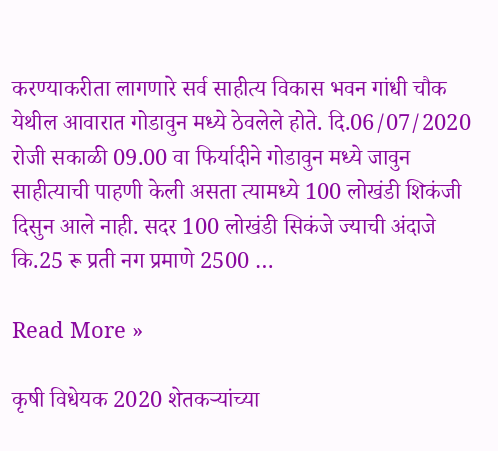करण्याकरीता लागणारे सर्व साहीत्य विकास भवन गांधी चौक येथील आवारात गोडावुन मध्ये ठेवलेले होते. दि.06/07/2020 रोजी सकाळी 09.00 वा फिर्यादीने गोडावुन मध्ये जावुन साहीत्याची पाहणी केली असता त्यामध्ये 100 लोखंडी शिकंजी दिसुन आले नाही. सदर 100 लोखंडी सिकंजे ज्याची अंदाजे कि.25 रू प्रती नग प्रमाणे 2500 …

Read More »

कृषी विधेयक 2020 शेतकऱ्यांच्या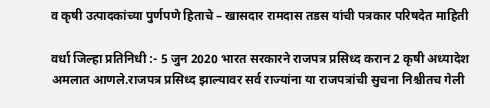व कृषी उत्पादकांच्या पुर्णपणे हिताचे – खासदार रामदास तडस यांची पत्रकार परिषदेत माहिती

वर्धा जिल्हा प्रतिनिधी :- 5 जुन 2020 भारत सरकारने राजपत्र प्रसिध्द करान 2 कृषी अध्यादेश अमलात आणले.राजपत्र प्रसिध्द झाल्यावर सर्व राज्यांना या राजपत्रांची सुचना निश्चीतच गेली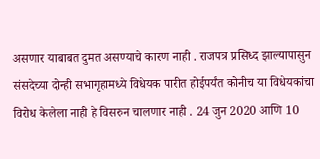असणार याबाबत दुमत असण्याचे कारण नाही . राजपत्र प्रसिध्द झाल्यापासुन संसदेच्या दोन्ही सभागृहामध्ये विधेयक पारीत होईपर्यंत कोनीच या विधेयकांचा विरोध केलेला नाही हे विसरुन चालणार नाही . 24 जुन 2020 आणि 10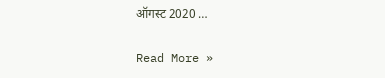ऑगस्ट 2020 …

Read More »